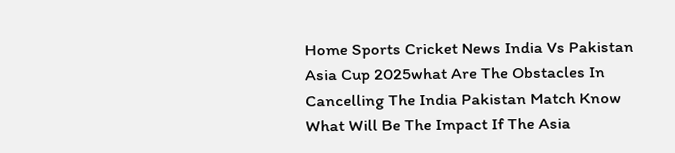Home Sports Cricket News India Vs Pakistan Asia Cup 2025what Are The Obstacles In Cancelling The India Pakistan Match Know What Will Be The Impact If The Asia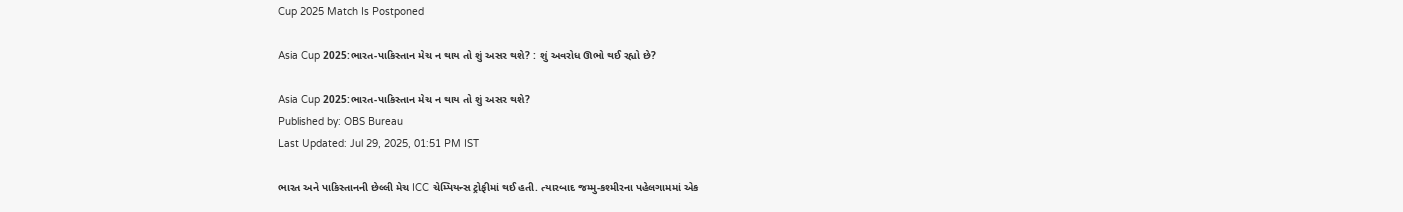Cup 2025 Match Is Postponed

Asia Cup 2025:ભારત-પાકિસ્તાન મેચ ન થાય તો શું અસર થશે? : શું અવરોધ ઊભો થઈ રહ્યો છે?

Asia Cup 2025:ભારત-પાકિસ્તાન મેચ ન થાય તો શું અસર થશે?
Published by: OBS Bureau
Last Updated: Jul 29, 2025, 01:51 PM IST

ભારત અને પાકિસ્તાનની છેલ્લી મેચ ICC ચેમ્પિયન્સ ટ્રોફીમાં થઈ હતી. ત્યારબાદ જમ્મુ-કશ્મીરના પહેલગામમાં એક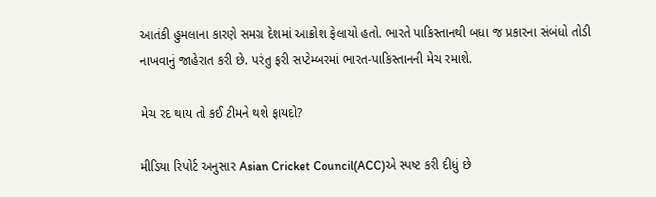આતંકી હુમલાના કારણે સમગ્ર દેશમાં આક્રોશ ફેલાયો હતો. ભારતે પાકિસ્તાનથી બધા જ પ્રકારના સંબંધો તોડી નાખવાનું જાહેરાત કરી છે. પરંતુ ફરી સપ્ટેમ્બરમાં ભારત-પાકિસ્તાનની મેચ રમાશે.

મેચ રદ થાય તો કઈ ટીમને થશે ફાયદો?

મીડિયા રિપોર્ટ અનુસાર Asian Cricket Council(ACC)એ સ્પષ્ટ કરી દીધું છે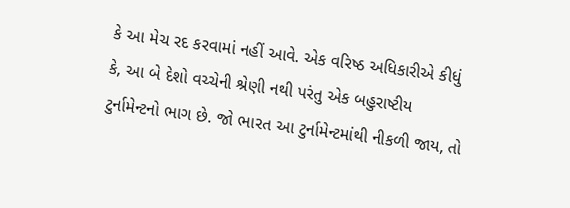કે આ મેચ રદ કરવામાં નહીં આવે. એક વરિષ્ઠ અધિકારીએ કીધું કે, આ બે દેશો વચ્ચેની શ્રેણી નથી પરંતુ એક બહુરાષ્ટીય ટુર્નામેન્ટનો ભાગ છે. જો ભારત આ ટુર્નામેન્ટમાંથી નીકળી જાય, તો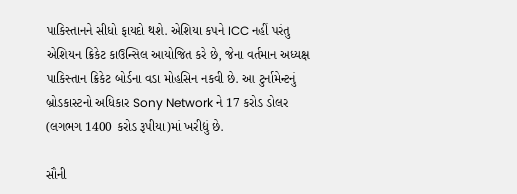પાકિસ્તાનને સીધો ફાયદો થશે. એશિયા કપને ICC નહીં પરંતુ એશિયન ક્રિકેટ કાઉન્સિલ આયોજિત કરે છે, જેના વર્તમાન અધ્યક્ષ પાકિસ્તાન ક્રિકેટ બોર્ડના વડા મોહસિન નકવી છે. આ ટુર્નામેન્ટનું બ્રોડકાસ્ટનો અધિકાર Sony Network ને 17 કરોડ ડોલર (લગભગ 1400 કરોડ રૂપીયા)માં ખરીદ્યું છે.

સૌની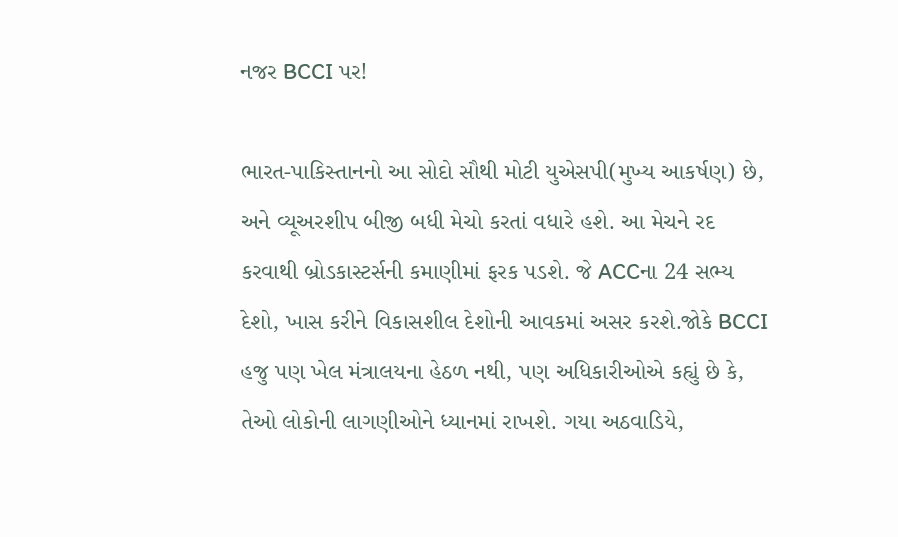નજર BCCI પર!

ભારત-પાકિસ્તાનનો આ સોદો સૌથી મોટી યુએસપી(મુખ્ય આકર્ષણ) છે, અને વ્યૂઅરશીપ બીજી બધી મેચો કરતાં વધારે હશે. આ મેચને રદ કરવાથી બ્રોડકાસ્ટર્સની કમાણીમાં ફરક પડશે. જે ACCના 24 સભ્ય દેશો, ખાસ કરીને વિકાસશીલ દેશોની આવકમાં અસર કરશે.જોકે BCCI હજુ પણ ખેલ મંત્રાલયના હેઠળ નથી, પણ અધિકારીઓએ કહ્યું છે કે, તેઓ લોકોની લાગણીઓને ધ્યાનમાં રાખશે. ગયા અઠવાડિયે,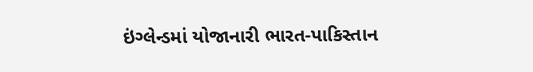ઇંગ્લેન્ડમાં યોજાનારી ભારત-પાકિસ્તાન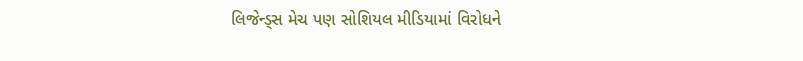લિજેન્ડ્સ મેચ પણ સોશિયલ મીડિયામાં વિરોધને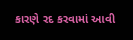કારણે રદ કરવામાં આવી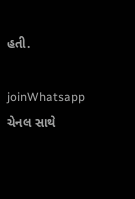હતી.

joinWhatsapp ચેનલ સાથે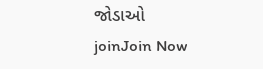જોડાઓ
joinJoin Now